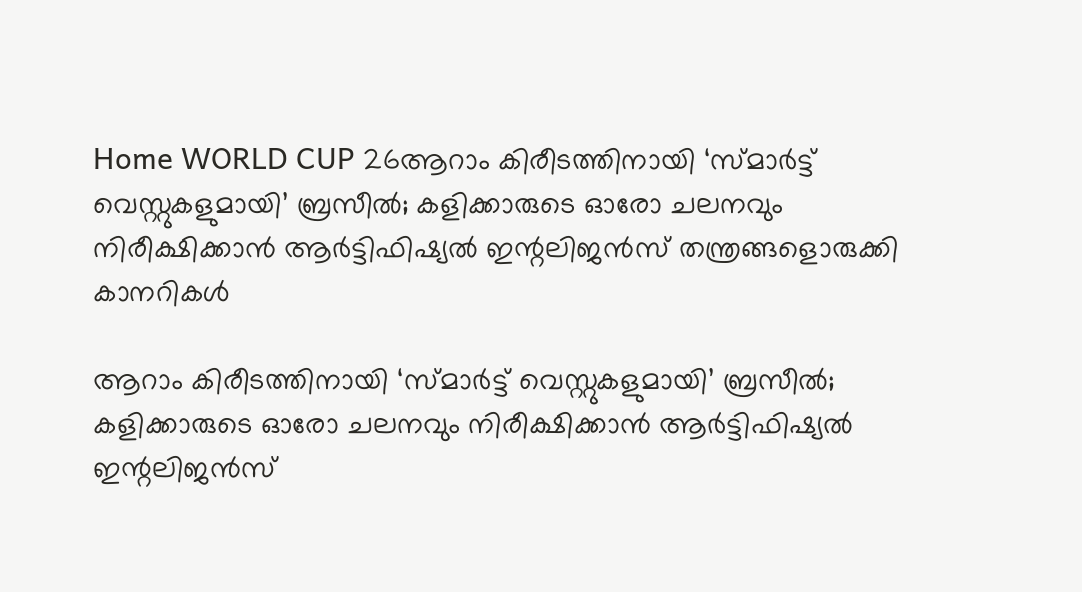Home WORLD CUP 26ആറാം കിരീടത്തിനായി ‘സ്മാർട്ട് വെസ്റ്റുകളുമായി’ ബ്രസീൽ; കളിക്കാരുടെ ഓരോ ചലനവും നിരീക്ഷിക്കാൻ ആർട്ടിഫിഷ്യൽ ഇന്റലിജൻസ് തന്ത്രങ്ങളൊരുക്കി കാനറികൾ

ആറാം കിരീടത്തിനായി ‘സ്മാർട്ട് വെസ്റ്റുകളുമായി’ ബ്രസീൽ; കളിക്കാരുടെ ഓരോ ചലനവും നിരീക്ഷിക്കാൻ ആർട്ടിഫിഷ്യൽ ഇന്റലിജൻസ്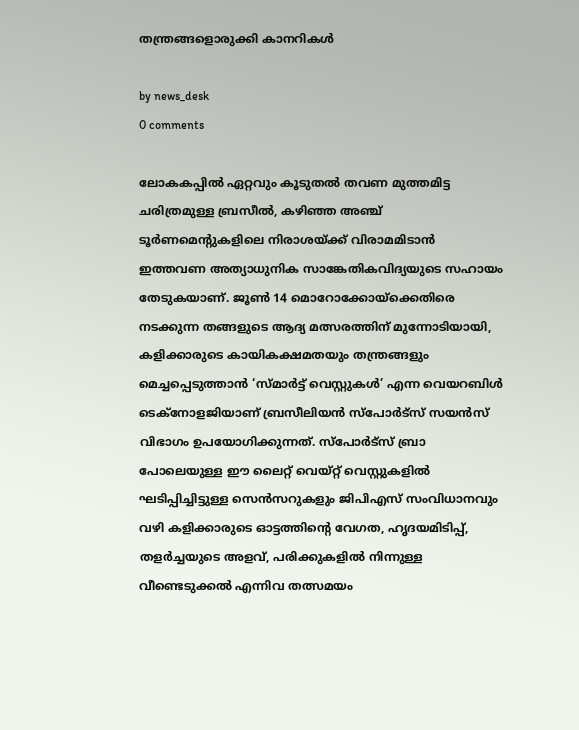തന്ത്രങ്ങളൊരുക്കി കാനറികൾ

by news_desk
0 comments

ലോകകപ്പിൽ ഏറ്റവും കൂടുതൽ തവണ മുത്തമിട്ട ചരിത്രമുള്ള ബ്രസീൽ, കഴിഞ്ഞ അഞ്ച് ടൂർണമെന്റുകളിലെ നിരാശയ്ക്ക് വിരാമമിടാൻ ഇത്തവണ അത്യാധുനിക സാങ്കേതികവിദ്യയുടെ സഹായം തേടുകയാണ്. ജൂൺ 14 മൊറോക്കോയ്‌ക്കെതിരെ നടക്കുന്ന തങ്ങളുടെ ആദ്യ മത്സരത്തിന് മുന്നോടിയായി, കളിക്കാരുടെ കായികക്ഷമതയും തന്ത്രങ്ങളും മെച്ചപ്പെടുത്താൻ ‘സ്മാർട്ട് വെസ്റ്റുകൾ’ എന്ന വെയറബിൾ ടെക്നോളജിയാണ് ബ്രസീലിയൻ സ്പോർട്സ് സയൻസ് വിഭാഗം ഉപയോഗിക്കുന്നത്. സ്പോർട്സ് ബ്രാ പോലെയുള്ള ഈ ലൈറ്റ് വെയ്റ്റ് വെസ്റ്റുകളിൽ ഘടിപ്പിച്ചിട്ടുള്ള സെൻസറുകളും ജിപിഎസ് സംവിധാനവും വഴി കളിക്കാരുടെ ഓട്ടത്തിന്റെ വേഗത, ഹൃദയമിടിപ്പ്, തളർച്ചയുടെ അളവ്, പരിക്കുകളിൽ നിന്നുള്ള വീണ്ടെടുക്കൽ എന്നിവ തത്സമയം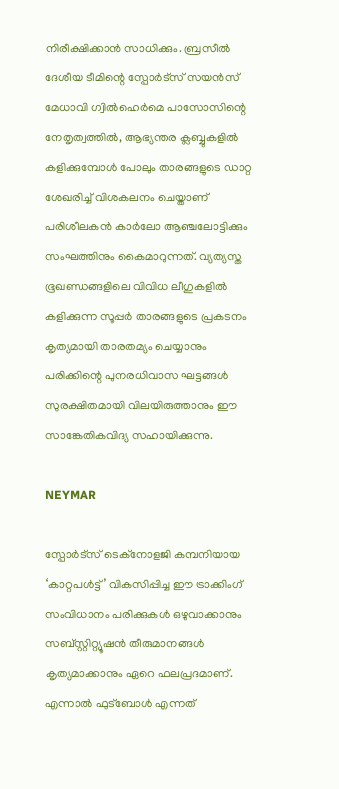നിരീക്ഷിക്കാൻ സാധിക്കും. ബ്രസീൽ ദേശീയ ടീമിന്റെ സ്പോർട്സ് സയൻസ് മേധാവി ഗ്വിൽഹെർമെ പാസോസിന്റെ നേതൃത്വത്തിൽ, ആഭ്യന്തര ക്ലബ്ബുകളിൽ കളിക്കുമ്പോൾ പോലും താരങ്ങളുടെ ഡാറ്റ ശേഖരിച്ച് വിശകലനം ചെയ്താണ് പരിശീലകൻ കാർലോ ആഞ്ചലോട്ടിക്കും സംഘത്തിനും കൈമാറുന്നത്. വ്യത്യസ്ത ഭൂഖണ്ഡങ്ങളിലെ വിവിധ ലീഗുകളിൽ കളിക്കുന്ന സൂപ്പർ താരങ്ങളുടെ പ്രകടനം കൃത്യമായി താരതമ്യം ചെയ്യാനും പരിക്കിന്റെ പുനരധിവാസ ഘട്ടങ്ങൾ സുരക്ഷിതമായി വിലയിരുത്താനും ഈ സാങ്കേതികവിദ്യ സഹായിക്കുന്നു.

NEYMAR

സ്പോർട്സ് ടെക്നോളജി കമ്പനിയായ ‘കാറ്റപൾട്ട്’ വികസിപ്പിച്ച ഈ ട്രാക്കിംഗ് സംവിധാനം പരിക്കുകൾ ഒഴുവാക്കാനും സബ്‌സ്റ്റിറ്റ്യൂഷൻ തീരുമാനങ്ങൾ കൃത്യമാക്കാനും ഏറെ ഫലപ്രദമാണ്. എന്നാൽ ഫുട്ബോൾ എന്നത്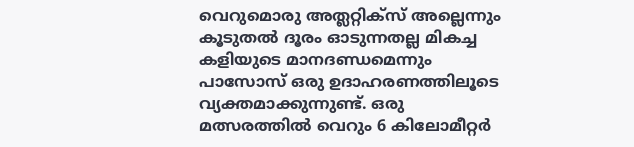വെറുമൊരു അത്ലറ്റിക്സ് അല്ലെന്നും കൂടുതൽ ദൂരം ഓടുന്നതല്ല മികച്ച കളിയുടെ മാനദണ്ഡമെന്നും പാസോസ് ഒരു ഉദാഹരണത്തിലൂടെ വ്യക്തമാക്കുന്നുണ്ട്. ഒരു മത്സരത്തിൽ വെറും 6 കിലോമീറ്റർ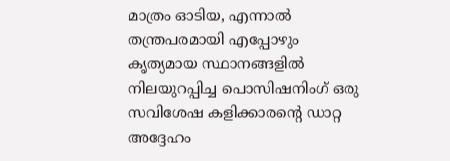മാത്രം ഓടിയ, എന്നാൽ തന്ത്രപരമായി എപ്പോഴും കൃത്യമായ സ്ഥാനങ്ങളിൽ നിലയുറപ്പിച്ച പൊസിഷനിംഗ് ഒരു സവിശേഷ കളിക്കാരന്റെ ഡാറ്റ അദ്ദേഹം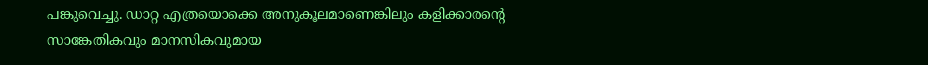പങ്കുവെച്ചു. ഡാറ്റ എത്രയൊക്കെ അനുകൂലമാണെങ്കിലും കളിക്കാരന്റെ സാങ്കേതികവും മാനസികവുമായ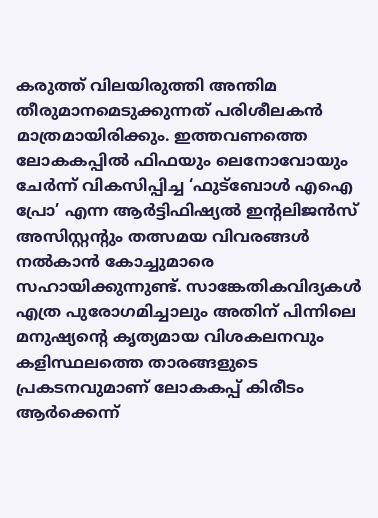കരുത്ത് വിലയിരുത്തി അന്തിമ തീരുമാനമെടുക്കുന്നത് പരിശീലകൻ മാത്രമായിരിക്കും. ഇത്തവണത്തെ ലോകകപ്പിൽ ഫിഫയും ലെനോവോയും ചേർന്ന് വികസിപ്പിച്ച ‘ഫുട്ബോൾ എഐ പ്രോ’ എന്ന ആർട്ടിഫിഷ്യൽ ഇന്റലിജൻസ് അസിസ്റ്റന്റും തത്സമയ വിവരങ്ങൾ നൽകാൻ കോച്ചുമാരെ സഹായിക്കുന്നുണ്ട്. സാങ്കേതികവിദ്യകൾ എത്ര പുരോഗമിച്ചാലും അതിന് പിന്നിലെ മനുഷ്യന്റെ കൃത്യമായ വിശകലനവും കളിസ്ഥലത്തെ താരങ്ങളുടെ പ്രകടനവുമാണ് ലോകകപ്പ് കിരീടം ആർക്കെന്ന്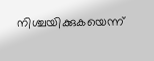നിശ്ചയിക്കുകയെന്ന്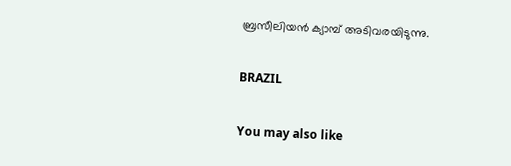ബ്രസീലിയൻ ക്യാമ്പ് അടിവരയിടുന്നു.

BRAZIL

You may also like